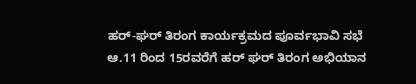ಹರ್-ಘರ್ ತಿರಂಗ ಕಾರ್ಯಕ್ರಮದ ಪೂರ್ವಭಾವಿ ಸಭೆ ಆ.11 ರಿಂದ 15ರವರೆಗೆ ಹರ್ ಘರ್ ತಿರಂಗ ಅಭಿಯಾನ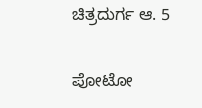ಚಿತ್ರದುರ್ಗ ಆ. 5

ಪೋಟೋ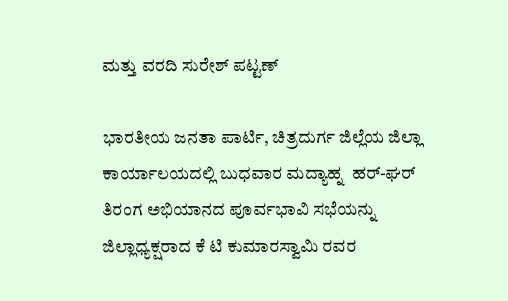ಮತ್ತು ವರದಿ ಸುರೇಶ್ ಪಟ್ಟಣ್

ಭಾರತೀಯ ಜನತಾ ಪಾರ್ಟಿ, ಚಿತ್ರದುರ್ಗ ಜಿಲ್ಲೆಯ ಜಿಲ್ಲಾ ಕಾರ್ಯಾಲಯದಲ್ಲಿ ಬುಧವಾರ ಮದ್ಯಾಹ್ನ  ಹರ್-ಘರ್ ತಿರಂಗ ಅಭಿಯಾನದ ಪೂರ್ವಭಾವಿ ಸಭೆಯನ್ನು ಜಿಲ್ಲಾಧ್ಯಕ್ಷರಾದ ಕೆ ಟಿ ಕುಮಾರಸ್ವಾಮಿ ರವರ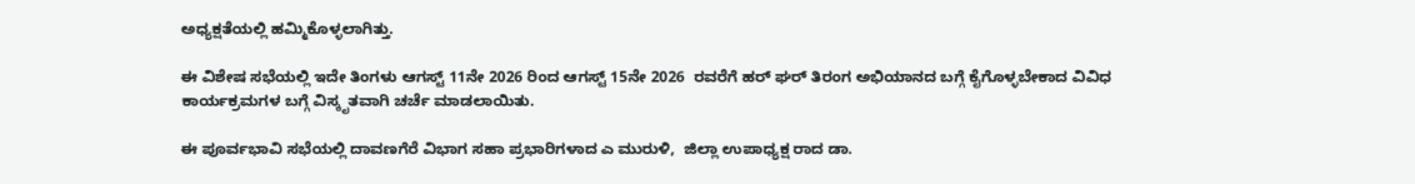ಅಧ್ಯಕ್ಷತೆಯಲ್ಲಿ ಹಮ್ಮಿಕೊಳ್ಳಲಾಗಿತ್ತು.

ಈ ವಿಶೇಷ ಸಭೆಯಲ್ಲಿ ಇದೇ ತಿಂಗಳು ಆಗಸ್ಟ್ 11ನೇ 2026 ರಿಂದ ಆಗಸ್ಟ್ 15ನೇ 2026  ರವರೆಗೆ ಹರ್ ಘರ್ ತಿರಂಗ ಅಭಿಯಾನದ ಬಗ್ಗೆ ಕೈಗೊಳ್ಳಬೇಕಾದ ವಿವಿಧ ಕಾರ್ಯಕ್ರಮಗಳ ಬಗ್ಗೆ ವಿಸ್ಕೃತವಾಗಿ ಚರ್ಚೆ ಮಾಡಲಾಯಿತು.

ಈ ಪೂರ್ವಭಾವಿ ಸಭೆಯಲ್ಲಿ ದಾವಣಗೆರೆ ವಿಭಾಗ ಸಹಾ ಪ್ರಭಾರಿಗಳಾದ ಎ ಮುರುಳಿ,  ಜಿಲ್ಲಾ ಉಪಾಧ್ಯಕ್ಷ ರಾದ ಡಾ.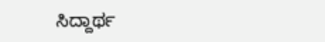ಸಿದ್ದಾರ್ಥ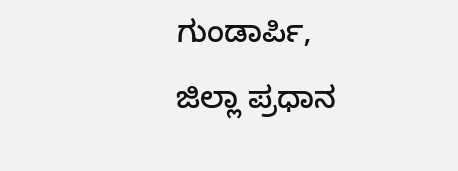ಗುಂಡಾರ್ಪಿ, ಜಿಲ್ಲಾ ಪ್ರಧಾನ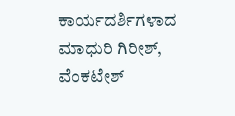ಕಾರ್ಯದರ್ಶಿಗಳಾದ  ಮಾಧುರಿ ಗಿರೀಶ್, ವೆಂಕಟೇಶ್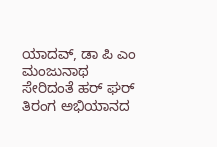ಯಾದವ್, ಡಾ ಪಿ ಎಂ ಮಂಜುನಾಥ ಸೇರಿದಂತೆ ಹರ್ ಘರ್ ತಿರಂಗ ಅಭಿಯಾನದ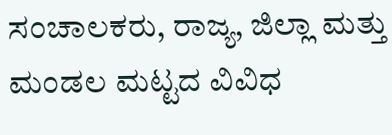ಸಂಚಾಲಕರು, ರಾಜ್ಯ, ಜಿಲ್ಲಾ ಮತ್ತು ಮಂಡಲ ಮಟ್ಟದ ವಿವಿಧ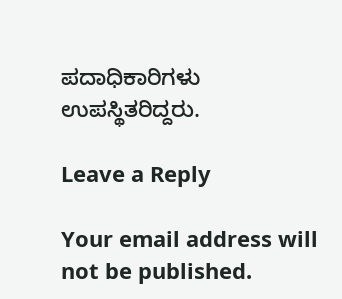ಪದಾಧಿಕಾರಿಗಳು ಉಪಸ್ಥಿತರಿದ್ದರು.

Leave a Reply

Your email address will not be published.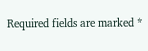Required fields are marked *